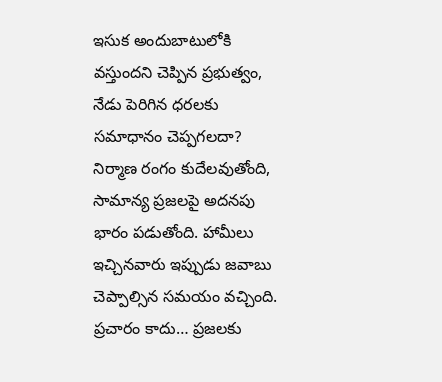ఇసుక అందుబాటులోకి వస్తుందని చెప్పిన ప్రభుత్వం, నేడు పెరిగిన ధరలకు సమాధానం చెప్పగలదా? నిర్మాణ రంగం కుదేలవుతోంది, సామాన్య ప్రజలపై అదనపు భారం పడుతోంది. హామీలు ఇచ్చినవారు ఇప్పుడు జవాబు చెప్పాల్సిన సమయం వచ్చింది. ప్రచారం కాదు… ప్రజలకు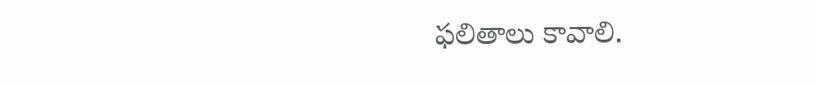ఫలితాలు కావాలి.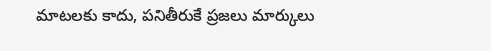మాటలకు కాదు, పనితీరుకే ప్రజలు మార్కులు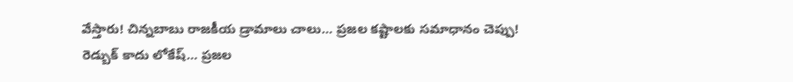వేస్తారు! చిన్నబాబు రాజకీయ డ్రామాలు చాలు… ప్రజల కష్టాలకు సమాధానం చెప్పు!
రెడ్బుక్ కాదు లోకేష్… ప్రజల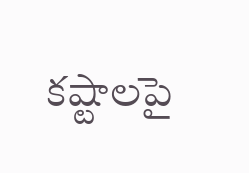కష్టాలపై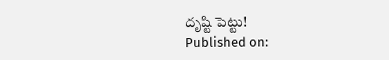దృష్టి పెట్టు!
Published on: